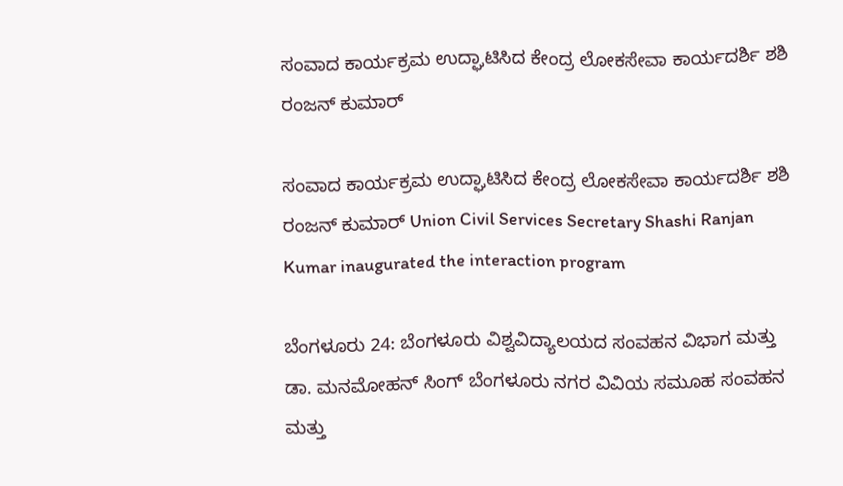ಸಂವಾದ ಕಾರ್ಯಕ್ರಮ ಉದ್ಘಾಟಿಸಿದ ಕೇಂದ್ರ ಲೋಕಸೇವಾ ಕಾರ್ಯದರ್ಶಿ ಶಶಿ ರಂಜನ್ ಕುಮಾರ್

ಸಂವಾದ ಕಾರ್ಯಕ್ರಮ ಉದ್ಘಾಟಿಸಿದ ಕೇಂದ್ರ ಲೋಕಸೇವಾ ಕಾರ್ಯದರ್ಶಿ ಶಶಿ ರಂಜನ್ ಕುಮಾರ್ Union Civil Services Secretary Shashi Ranjan Kumar inaugurated the interaction program

ಬೆಂಗಳೂರು 24: ಬೆಂಗಳೂರು ವಿಶ್ವವಿದ್ಯಾಲಯದ ಸಂವಹನ ವಿಭಾಗ ಮತ್ತು ಡಾ. ಮನಮೋಹನ್ ಸಿಂಗ್ ಬೆಂಗಳೂರು ನಗರ ವಿವಿಯ ಸಮೂಹ ಸಂವಹನ ಮತ್ತು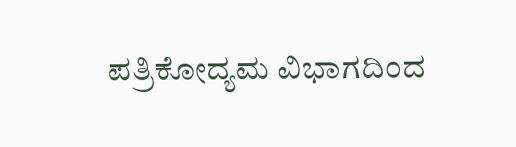ಪತ್ರಿಕೋದ್ಯಮ ವಿಭಾಗದಿಂದ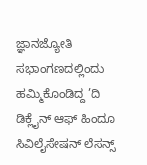ಜ್ಞಾನಜ್ಯೋತಿ ಸಭಾಂಗಣದಲ್ಲಿಂದು ಹಮ್ಮಿಕೊಂಡಿದ್ದ ’ದಿ ಡಿಕ್ಲೈನ್ ಆಫ್ ಹಿಂದೂ ಸಿವಿಲೈಸೇಷನ್ ಲೆಸನ್ಸ್‌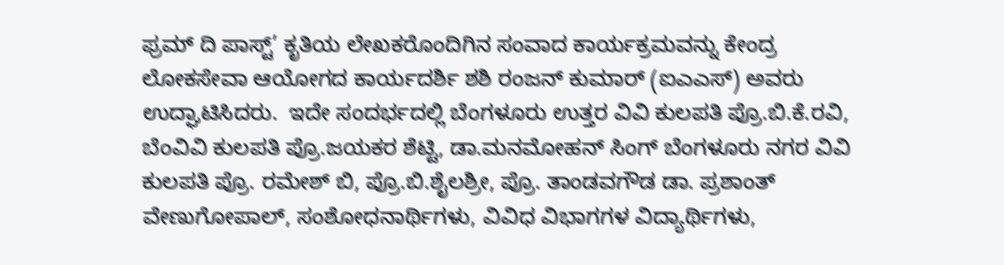ಫ್ರಮ್ ದಿ ಪಾಸ್ಟ್‌’ ಕೃತಿಯ ಲೇಖಕರೊಂದಿಗಿನ ಸಂವಾದ ಕಾರ್ಯಕ್ರಮವನ್ನು ಕೇಂದ್ರ ಲೋಕಸೇವಾ ಆಯೋಗದ ಕಾರ್ಯದರ್ಶಿ ಶಶಿ ರಂಜನ್ ಕುಮಾರ್ (ಐಎಎಸ್) ಅವರು ಉದ್ಘಾಟಿಸಿದರು.  ಇದೇ ಸಂದರ್ಭದಲ್ಲಿ ಬೆಂಗಳೂರು ಉತ್ತರ ವಿವಿ ಕುಲಪತಿ ಪ್ರೊ.ಬಿ.ಕೆ.ರವಿ, ಬೆಂವಿವಿ ಕುಲಪತಿ ಪ್ರೊ.ಜಯಕರ ಶೆಟ್ಟಿ, ಡಾ.ಮನಮೋಹನ್ ಸಿಂಗ್ ಬೆಂಗಳೂರು ನಗರ ವಿವಿ ಕುಲಪತಿ ಪ್ರೊ. ರಮೇಶ್ ಬಿ, ಪ್ರೊ.ಬಿ.ಶೈಲಶ್ರೀ, ಪ್ರೊ. ತಾಂಡವಗೌಡ ಡಾ. ಪ್ರಶಾಂತ್ ವೇಣುಗೋಪಾಲ್, ಸಂಶೋಧನಾರ್ಥಿಗಳು, ವಿವಿಧ ವಿಭಾಗಗಳ ವಿದ್ಯಾರ್ಥಿಗಳು,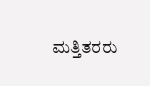ಮತ್ತಿತರರು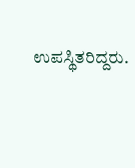ಉಪಸ್ಥಿತರಿದ್ದರು.